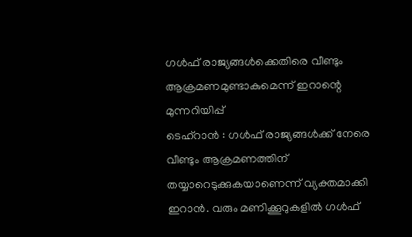ഗൾഫ് രാജ്യങ്ങൾക്കെതിരെ വീണ്ടും ആക്രമണമുണ്ടാകുമെന്ന് ഇറാന്റെ മുന്നറിയിപ്പ്
ടെഹ്റാൻ : ഗൾഫ് രാജ്യങ്ങൾക്ക് നേരെ വീണ്ടും ആക്രമണത്തിന് തയ്യാറെടുക്കുകയാണെന്ന് വ്യക്തമാക്കി ഇറാൻ. വരും മണിക്കൂറുകളിൽ ഗൾഫ്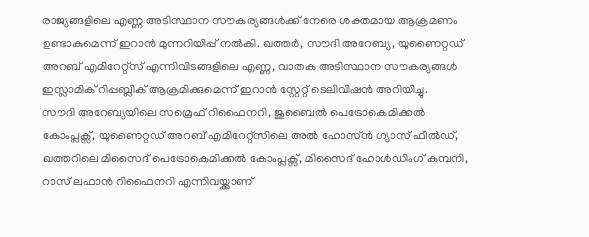രാജ്യങ്ങളിലെ എണ്ണ അടിസ്ഥാന സൗകര്യങ്ങൾക്ക് നേരെ ശക്തമായ ആക്രമണം ഉണ്ടാകുമെന്ന് ഇറാൻ മുന്നറിയിപ്പ് നൽകി. ഖത്തർ, സൗദി അറേബ്യ, യുണൈറ്റഡ് അറബ് എമിറേറ്റ്സ് എന്നിവിടങ്ങളിലെ എണ്ണ, വാതക അടിസ്ഥാന സൗകര്യങ്ങൾ ഇസ്ലാമിക് റിപ്പബ്ലിക് ആക്രമിക്കുമെന്ന് ഇറാൻ സ്റ്റേറ്റ് ടെലിവിഷൻ അറിയിച്ചു.
സൗദി അറേബ്യയിലെ സമ്രെഫ് റിഫൈനറി, ജുബൈൽ പെട്രോകെമിക്കൽ കോംപ്ലക്സ്, യുണൈറ്റഡ് അറബ് എമിറേറ്റ്സിലെ അൽ ഹോസ്ൻ ഗ്യാസ് ഫീൽഡ്, ഖത്തറിലെ മിസൈദ് പെട്രോകെമിക്കൽ കോംപ്ലക്സ്, മിസൈദ് ഹോൾഡിംഗ് കമ്പനി, റാസ് ലഫാൻ റിഫൈനറി എന്നിവയ്ക്കാണ്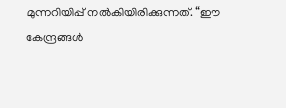മുന്നറിയിപ്പ് നൽകിയിരിക്കുന്നത്. “ഈ കേന്ദ്രങ്ങൾ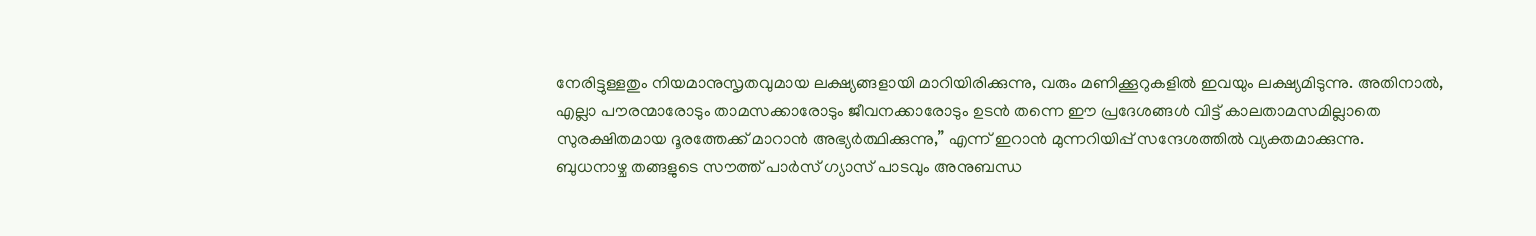നേരിട്ടുള്ളതും നിയമാനുസൃതവുമായ ലക്ഷ്യങ്ങളായി മാറിയിരിക്കുന്നു, വരും മണിക്കൂറുകളിൽ ഇവയും ലക്ഷ്യമിടുന്നു. അതിനാൽ, എല്ലാ പൗരന്മാരോടും താമസക്കാരോടും ജീവനക്കാരോടും ഉടൻ തന്നെ ഈ പ്രദേശങ്ങൾ വിട്ട് കാലതാമസമില്ലാതെ സുരക്ഷിതമായ ദൂരത്തേക്ക് മാറാൻ അഭ്യർത്ഥിക്കുന്നു,” എന്ന് ഇറാൻ മുന്നറിയിപ്പ് സന്ദേശത്തിൽ വ്യക്തമാക്കുന്നു.
ബുധനാഴ്ച തങ്ങളുടെ സൗത്ത് പാർസ് ഗ്യാസ് പാടവും അനുബന്ധ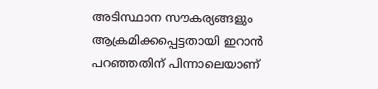അടിസ്ഥാന സൗകര്യങ്ങളും ആക്രമിക്കപ്പെട്ടതായി ഇറാൻ പറഞ്ഞതിന് പിന്നാലെയാണ്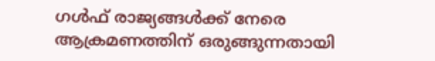ഗൾഫ് രാജ്യങ്ങൾക്ക് നേരെ ആക്രമണത്തിന് ഒരുങ്ങുന്നതായി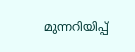മുന്നറിയിപ്പ്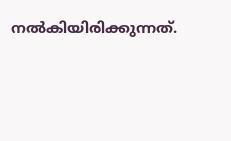നൽകിയിരിക്കുന്നത്.